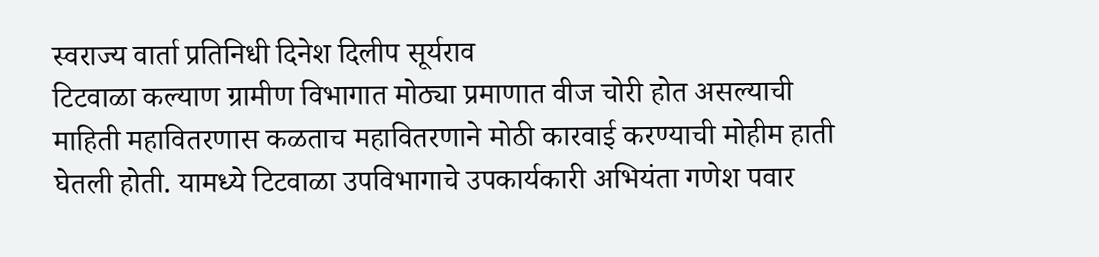स्वराज्य वार्ता प्रतिनिधी दिनेश दिलीप सूर्यराव
टिटवाळा कल्याण ग्रामीण विभागात मोठ्या प्रमाणात वीज चोरी होत असल्याची माहिती महावितरणास कळताच महावितरणाने मोठी कारवाई करण्याची मोहीम हाती घेतली होती. यामध्ये टिटवाळा उपविभागाचे उपकार्यकारी अभियंता गणेश पवार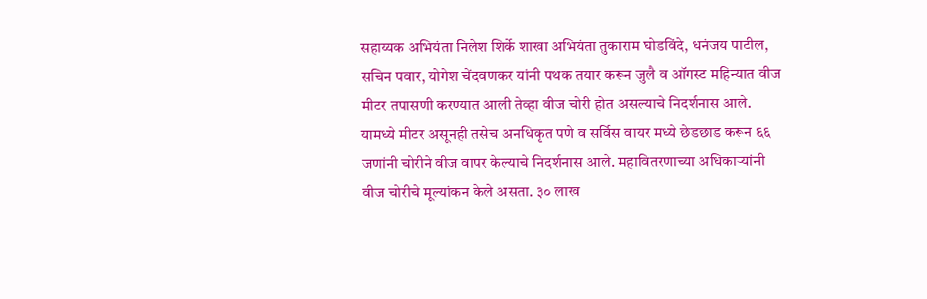सहाय्यक अभियंता निलेश शिर्के शाखा अभियंता तुकाराम घोडविंदे, धनंजय पाटील, सचिन पवार, योगेश चेंदवणकर यांनी पथक तयार करून जुलै व ऑगस्ट महिन्यात वीज मीटर तपासणी करण्यात आली तेव्हा वीज चोरी होत असल्याचे निदर्शनास आले. यामध्ये मीटर असूनही तसेच अनधिकृत पणे व सर्विस वायर मध्ये छेडछाड करून ६६ जणांनी चोरीने वीज वापर केल्याचे निदर्शनास आले. महावितरणाच्या अधिकाऱ्यांनी वीज चोरीचे मूल्यांकन केले असता. ३० लाख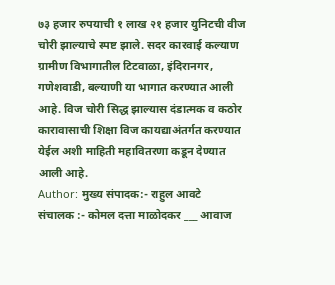७३ हजार रुपयाची १ लाख २१ हजार युनिटची वीज चोरी झाल्याचे स्पष्ट झाले. सदर कारवाई कल्याण ग्रामीण विभागातील टिटवाळा, इंदिरानगर, गणेशवाडी, बल्याणी या भागात करण्यात आली आहे. विज चोरी सिद्ध झाल्यास दंडात्मक व कठोर कारावासाची शिक्षा विज कायद्याअंतर्गत करण्यात येईल अशी माहिती महावितरणा कडून देण्यात आली आहे.
Author: मुख्य संपादक:- राहुल आवटे
संचालक :- कोमल दत्ता माळोदकर ___ आवाज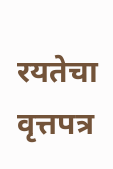रयतेचा वृत्तपत्र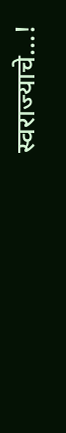स्वराज्याचे...!